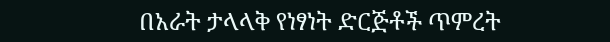በአራት ታላላቅ የነፃነት ድርጅቶች ጥምረት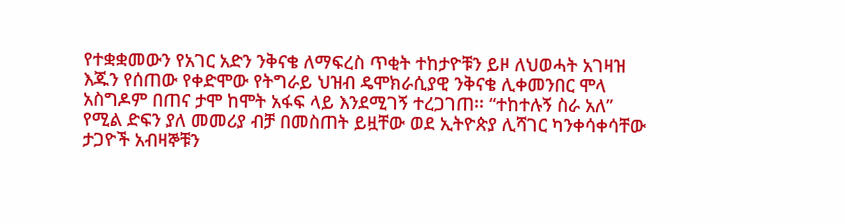የተቋቋመውን የአገር አድን ንቅናቄ ለማፍረስ ጥቂት ተከታዮቹን ይዞ ለህወሓት አገዛዝ እጁን የሰጠው የቀድሞው የትግራይ ህዝብ ዴሞክራሲያዊ ንቅናቄ ሊቀመንበር ሞላ አስግዶም በጠና ታሞ ከሞት አፋፍ ላይ እንደሚገኝ ተረጋገጠ፡፡ “ተከተሉኝ ስራ አለ” የሚል ድፍን ያለ መመሪያ ብቻ በመስጠት ይዟቸው ወደ ኢትዮጵያ ሊሻገር ካንቀሳቀሳቸው ታጋዮች አብዛኞቹን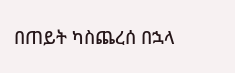በጠይት ካስጨረሰ በኋላ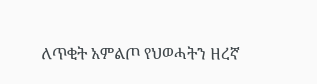ለጥቂት አምልጦ የህወሓትን ዘረኛ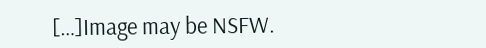[…]Image may be NSFW.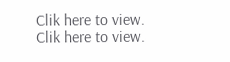Clik here to view.
Clik here to view.